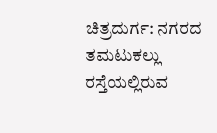ಚಿತ್ರದುರ್ಗ: ನಗರದ ತಮಟುಕಲ್ಲು ರಸ್ತೆಯಲ್ಲಿರುವ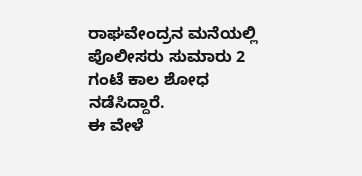ರಾಘವೇಂದ್ರನ ಮನೆಯಲ್ಲಿ ಪೊಲೀಸರು ಸುಮಾರು 2 ಗಂಟೆ ಕಾಲ ಶೋಧ ನಡೆಸಿದ್ದಾರೆ.
ಈ ವೇಳೆ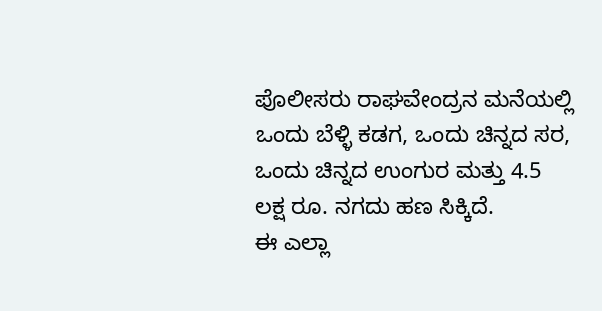ಪೊಲೀಸರು ರಾಘವೇಂದ್ರನ ಮನೆಯಲ್ಲಿ ಒಂದು ಬೆಳ್ಳಿ ಕಡಗ, ಒಂದು ಚಿನ್ನದ ಸರ, ಒಂದು ಚಿನ್ನದ ಉಂಗುರ ಮತ್ತು 4.5 ಲಕ್ಷ ರೂ. ನಗದು ಹಣ ಸಿಕ್ಕಿದೆ.
ಈ ಎಲ್ಲಾ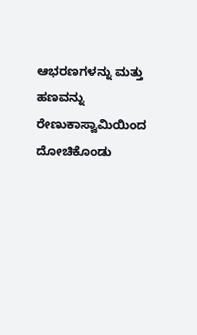ಆಭರಣಗಳನ್ನು ಮತ್ತು ಹಣವನ್ನು ರೇಣುಕಾಸ್ವಾಮಿಯಿಂದ ದೋಚಿಕೊಂಡು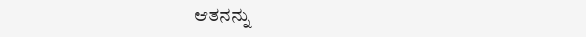ಆತನನ್ನು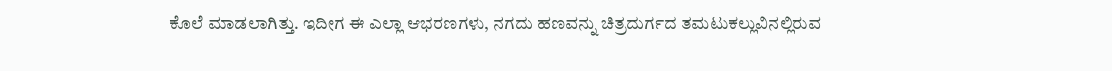ಕೊಲೆ ಮಾಡಲಾಗಿತ್ತು. ಇದೀಗ ಈ ಎಲ್ಲಾ ಆಭರಣಗಳು, ನಗದು ಹಣವನ್ನು ಚಿತ್ರದುರ್ಗದ ತಮಟುಕಲ್ಲುವಿನಲ್ಲಿರುವ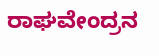ರಾಘವೇಂದ್ರನ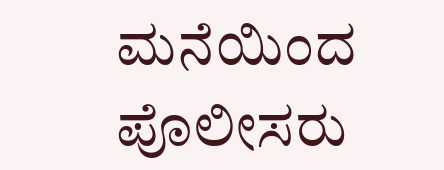ಮನೆಯಿಂದ ಪೊಲೀಸರು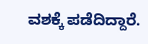ವಶಕ್ಕೆ ಪಡೆದಿದ್ದಾರೆ.